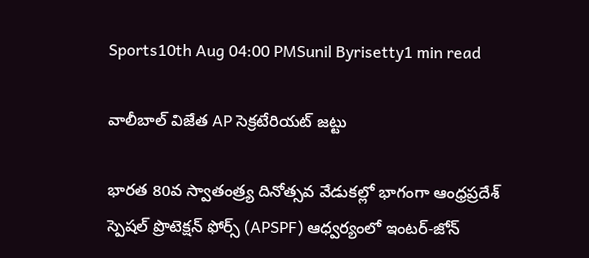Sports10th Aug 04:00 PMSunil Byrisetty1 min read

వాలీబాల్ విజేత AP సెక్రటేరియట్ జట్టు

భారత 80వ స్వాతంత్ర్య దినోత్సవ వేడుకల్లో భాగంగా ఆంధ్రప్రదేశ్ స్పెషల్ ప్రొటెక్షన్ ఫోర్స్ (APSPF) ఆధ్వర్యంలో ఇంటర్-జోన్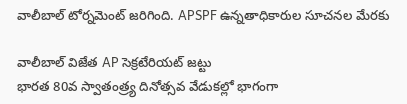వాలీబాల్ టోర్నమెంట్‌ జరిగింది. APSPF ఉన్నతాధికారుల సూచనల మేరకు

వాలీబాల్ విజేత AP సెక్రటేరియట్ జట్టు
భారత 80వ స్వాతంత్ర్య దినోత్సవ వేడుకల్లో భాగంగా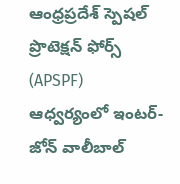ఆంధ్రప్రదేశ్ స్పెషల్ ప్రొటెక్షన్ ఫోర్స్ (APSPF) ఆధ్వర్యంలో ఇంటర్-జోన్ వాలీబాల్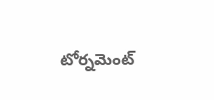టోర్నమెంట్‌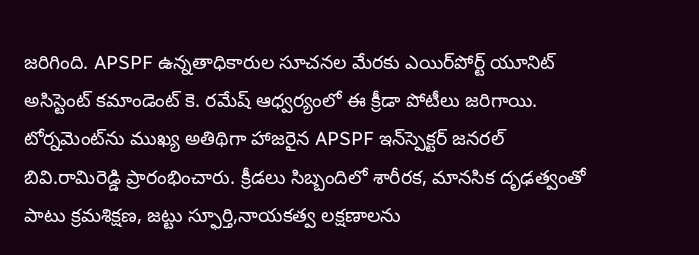జరిగింది. APSPF ఉన్నతాధికారుల సూచనల మేరకు ఎయిర్‌పోర్ట్ యూనిట్ అసిస్టెంట్ కమాండెంట్ కె. రమేష్ ఆధ్వర్యంలో ఈ క్రీడా పోటీలు జరిగాయి. టోర్నమెంట్‌ను ముఖ్య అతిథిగా హాజరైన APSPF ఇన్‌స్పెక్టర్ జనరల్ బివి.రామిరెడ్డి ప్రారంభించారు. క్రీడలు సిబ్బందిలో శారీరక, మానసిక దృఢత్వంతో పాటు క్రమశిక్షణ, జట్టు స్ఫూర్తి,నాయకత్వ లక్షణాలను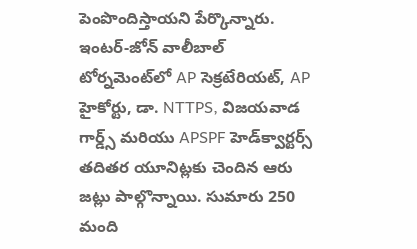పెంపొందిస్తాయని పేర్కొన్నారు. ఇంటర్-జోన్ వాలీబాల్ టోర్నమెంట్‌లో AP సెక్రటేరియట్, AP హైకోర్టు, డా. NTTPS, విజయవాడ గార్డ్స్ మరియు APSPF హెడ్‌క్వార్టర్స్ తదితర యూనిట్లకు చెందిన ఆరు జట్లు పాల్గొన్నాయి. సుమారు 250 మంది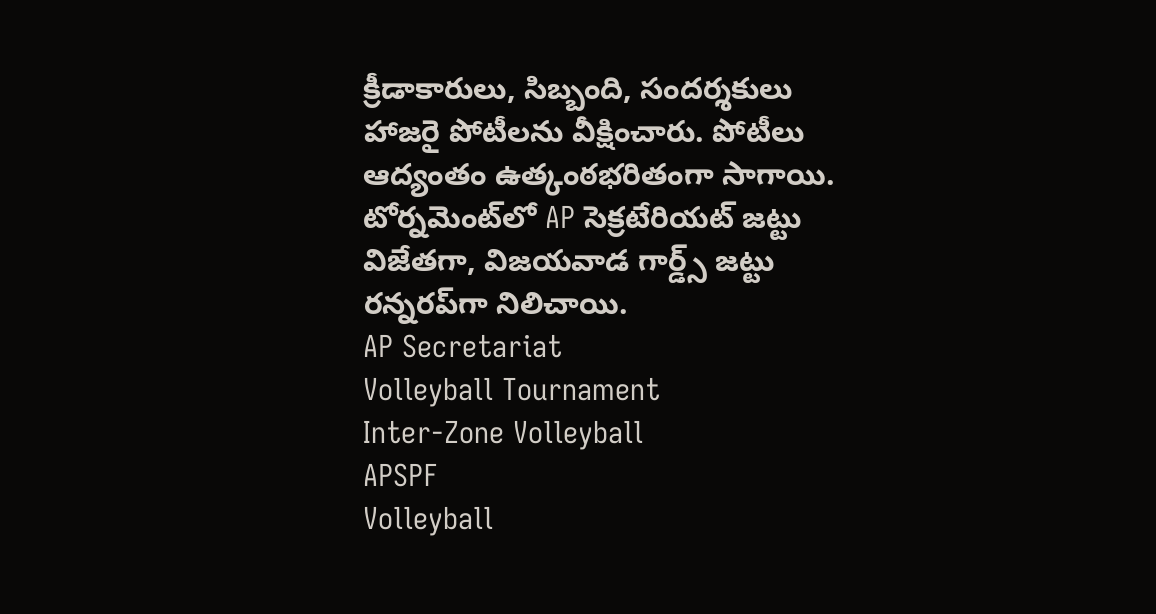క్రీడాకారులు, సిబ్బంది, సందర్శకులు హాజరై పోటీలను వీక్షించారు. పోటీలు ఆద్యంతం ఉత్కంఠభరితంగా సాగాయి. టోర్నమెంట్‌లో AP సెక్రటేరియట్ జట్టు విజేతగా, విజయవాడ గార్డ్స్ జట్టు రన్నరప్‌గా నిలిచాయి.
AP Secretariat
Volleyball Tournament
Inter-Zone Volleyball
APSPF
Volleyball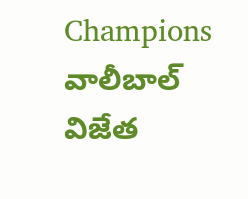Champions
వాలీబాల్ విజేత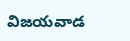విజయవాడ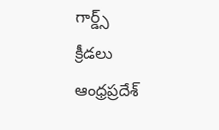గార్డ్స్
క్రీడలు
ఆంధ్రప్రదేశ్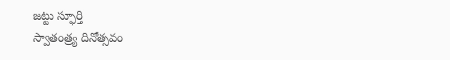జట్టు స్ఫూర్తి
స్వాతంత్ర్య దినోత్సవం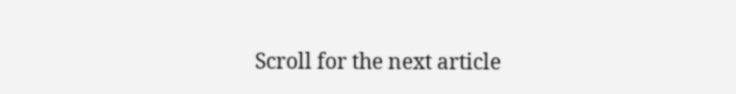Scroll for the next article